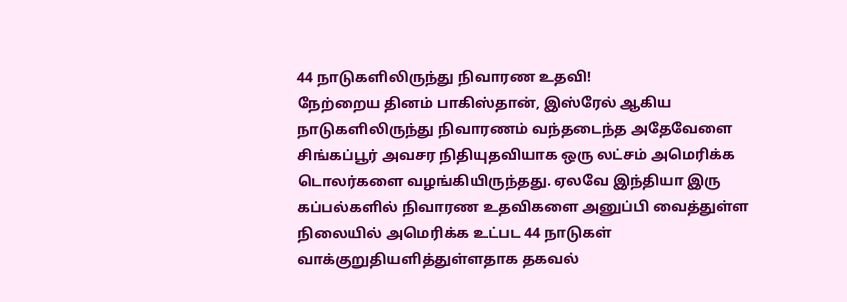44 நாடுகளிலிருந்து நிவாரண உதவி!
நேற்றைய தினம் பாகிஸ்தான், இஸ்ரேல் ஆகிய நாடுகளிலிருந்து நிவாரணம் வந்தடைந்த அதேவேளை சிங்கப்பூர் அவசர நிதியுதவியாக ஒரு லட்சம் அமெரிக்க டொலர்களை வழங்கியிருந்தது. ஏலவே இந்தியா இரு கப்பல்களில் நிவாரண உதவிகளை அனுப்பி வைத்துள்ள நிலையில் அமெரிக்க உட்பட 44 நாடுகள் வாக்குறுதியளித்துள்ளதாக தகவல்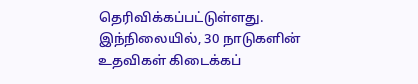தெரிவிக்கப்பட்டுள்ளது.
இந்நிலையில், 30 நாடுகளின் உதவிகள் கிடைக்கப்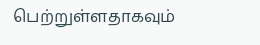பெற்றுள்ளதாகவும்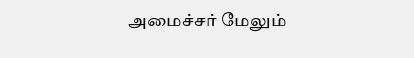அமைச்சர் மேலும்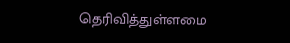தெரிவித்துள்ளமை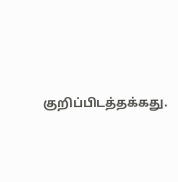குறிப்பிடத்தக்கது.